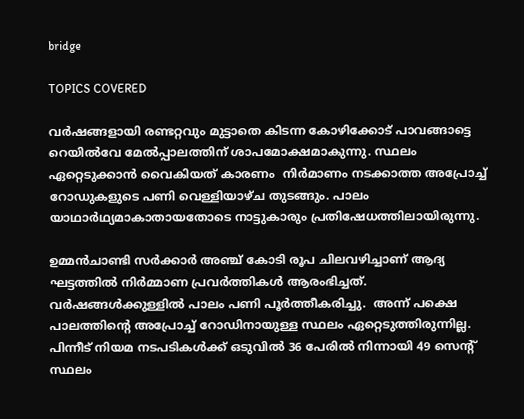bridge

TOPICS COVERED

വര്‍ഷങ്ങളായി രണ്ടറ്റവും മുട്ടാതെ കിടന്ന കോഴിക്കോട് പാവങ്ങാട്ടെ റെയില്‍വേ മേല്‍പ്പാലത്തിന് ശാപമോക്ഷമാകുന്നു. സ്ഥലം ഏറ്റെടുക്കാന്‍ വൈകിയത് കാരണം  നിര്‍മാണം നടക്കാത്ത അപ്രോച്ച് റോഡുകളുടെ പണി വെള്ളിയാഴ്ച തുടങ്ങും. പാലം യാഥാര്‍ഥ്യമാകാതായതോടെ നാട്ടുകാരും പ്രതിഷേധത്തിലായിരുന്നു.

ഉമ്മന്‍ചാണ്ടി സര്‍ക്കാര്‍ അഞ്ച് കോടി രൂപ ചിലവഴിച്ചാണ് ആദ്യ ഘട്ടത്തില്‍ നിര്‍മ്മാണ പ്രവര്‍ത്തികള്‍ ആരംഭിച്ചത്. വര്‍ഷങ്ങള്‍ക്കുള്ളില്‍ പാലം പണി പൂര്‍ത്തീകരിച്ചു.  അന്ന് പക്ഷെ പാലത്തിന്‍റെ അപ്രോച്ച് റോഡിനായുള്ള സ്ഥലം ഏറ്റെടുത്തിരുന്നില്ല. പിന്നീട് നിയമ നടപടികള്‍ക്ക് ഒടുവില്‍ 36 പേരില്‍ നിന്നായി 49 സെന്‍റ് സ്ഥലം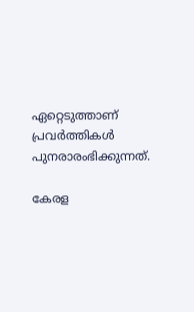ഏറ്റെടുത്താണ് പ്രവര്‍ത്തികള്‍ പുനരാരംഭിക്കുന്നത്.

കേരള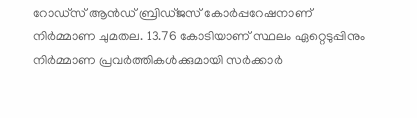റോഡ്സ് ആന്‍ഡ് ബ്രിഡ്ജസ് കോര്‍പ്പറേഷനാണ് നിര്‍മ്മാണ ചുമതല. 13.76 കോടിയാണ് സ്ഥലം ഏറ്റെടുപ്പിനും നിര്‍മ്മാണ പ്രവര്‍ത്തികള്‍ക്കുമായി സര്‍ക്കാര്‍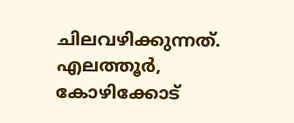ചിലവഴിക്കുന്നത്. എലത്തൂര്‍, കോഴിക്കോട്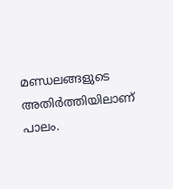മണ്ഡലങ്ങളുടെ അതിര്‍ത്തിയിലാണ് പാലം.